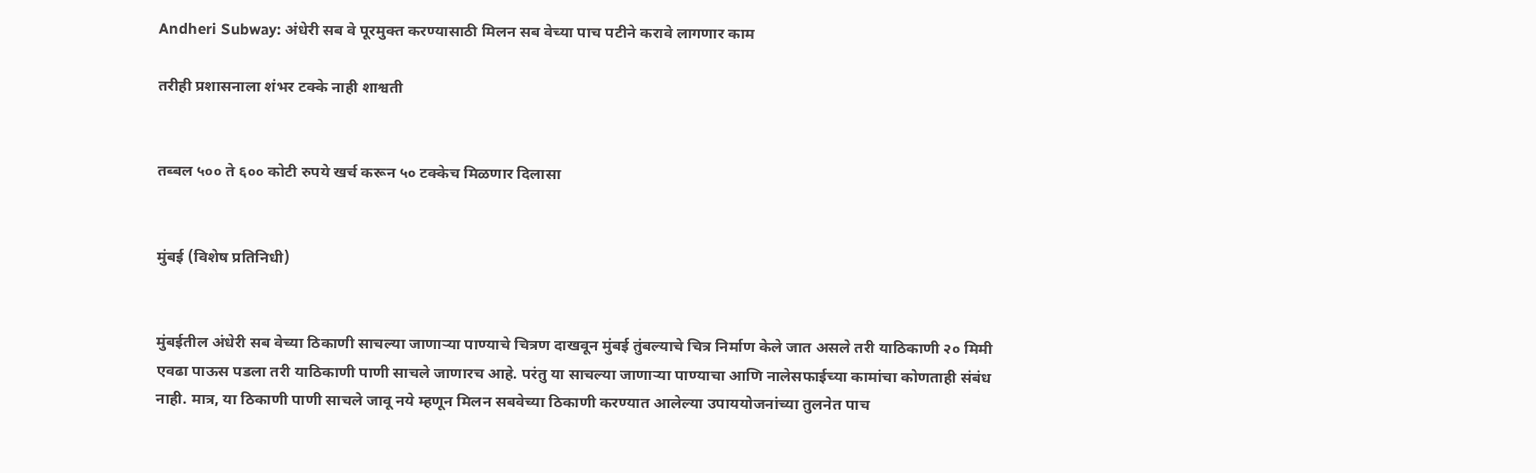Andheri Subway: अंधेरी सब वे पूरमुक्त करण्यासाठी मिलन सब वेच्या पाच पटीने करावे लागणार काम

तरीही प्रशासनाला शंभर टक्के नाही शाश्वती


तब्बल ५०० ते ६०० कोटी रुपये खर्च करून ५० टक्केच मिळणार दिलासा


मुंबई (विशेष प्रतिनिधी)


मुंबईतील अंधेरी सब वेच्या ठिकाणी साचल्या जाणाऱ्या पाण्याचे चित्रण दाखवून मुंबई तुंबल्याचे चित्र निर्माण केले जात असले तरी याठिकाणी २० मिमी एवढा पाऊस पडला तरी याठिकाणी पाणी साचले जाणारच आहे. परंतु या साचल्या जाणाऱ्या पाण्याचा आणि नालेसफाईच्या कामांचा कोणताही संबंध नाही. मात्र, या ठिकाणी पाणी साचले जावू नये म्हणून मिलन सबवेच्या ठिकाणी करण्यात आलेल्या उपाययोजनांच्या तुलनेत पाच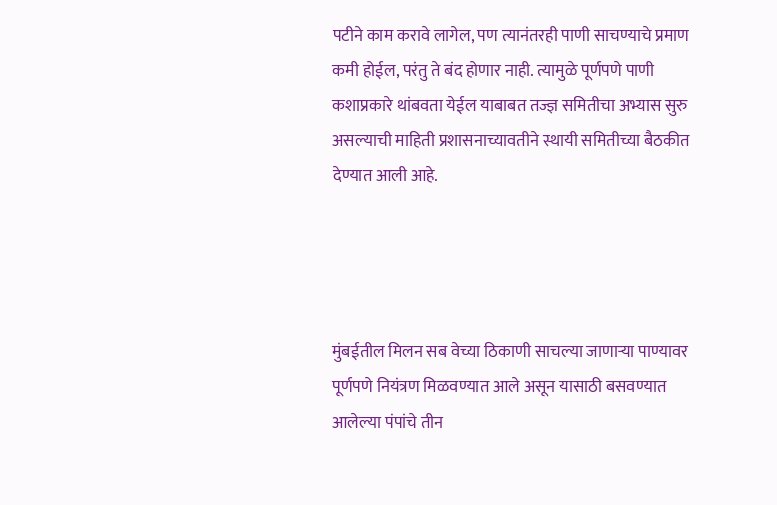पटीने काम करावे लागेल, पण त्यानंतरही पाणी साचण्याचे प्रमाण कमी होईल, परंतु ते बंद होणार नाही. त्यामुळे पूर्णपणे पाणी कशाप्रकारे थांबवता येईल याबाबत तज्ज्ञ समितीचा अभ्यास सुरु असल्याची माहिती प्रशासनाच्यावतीने स्थायी समितीच्या बैठकीत देण्यात आली आहे.




मुंबईतील मिलन सब वेच्या ठिकाणी साचल्या जाणाऱ्या पाण्यावर पूर्णपणे नियंत्रण मिळवण्यात आले असून यासाठी बसवण्यात आलेल्या पंपांचे तीन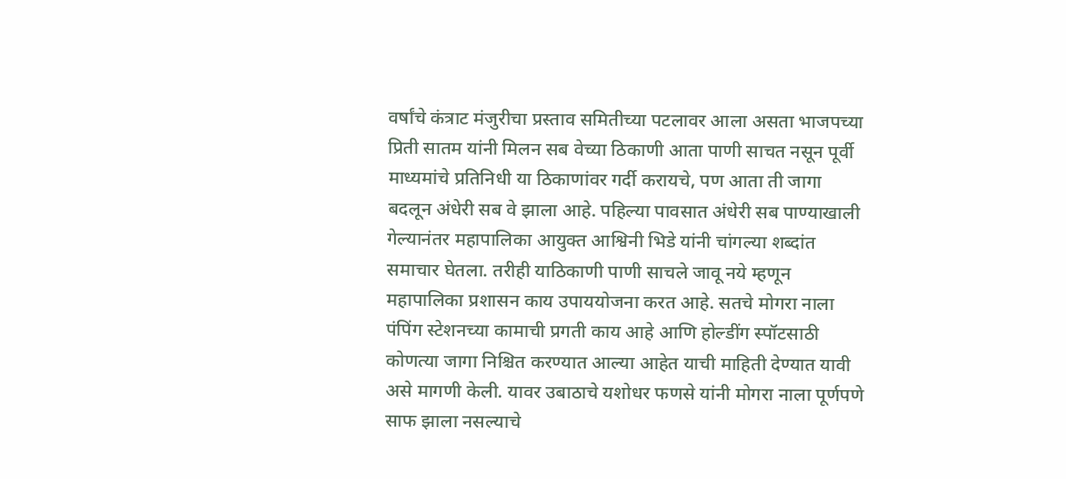वर्षांचे कंत्राट मंजुरीचा प्रस्ताव समितीच्या पटलावर आला असता भाजपच्या प्रिती सातम यांनी मिलन सब वेच्या ठिकाणी आता पाणी साचत नसून पूर्वी माध्यमांचे प्रतिनिधी या ठिकाणांवर गर्दी करायचे, पण आता ती जागा बदलून अंधेरी सब वे झाला आहे. पहिल्या पावसात अंधेरी सब पाण्याखाली गेल्यानंतर महापालिका आयुक्त आश्विनी भिडे यांनी चांगल्या शब्दांत समाचार घेतला. तरीही याठिकाणी पाणी साचले जावू नये म्हणून महापालिका प्रशासन काय उपाययोजना करत आहे. सतचे मोगरा नाला पंपिंग स्टेशनच्या कामाची प्रगती काय आहे आणि होल्डींग स्पॉटसाठी कोणत्या जागा निश्चित करण्यात आल्या आहेत याची माहिती देण्यात यावी असे मागणी केली. यावर उबाठाचे यशोधर फणसे यांनी मोगरा नाला पूर्णपणे साफ झाला नसल्याचे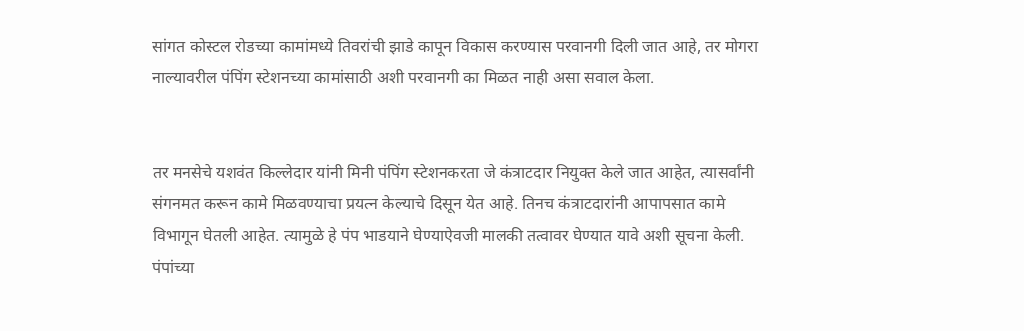सांगत कोस्टल रोडच्या कामांमध्ये तिवरांची झाडे कापून विकास करण्यास परवानगी दिली जात आहे, तर मोगरा नाल्यावरील पंपिंग स्टेशनच्या कामांसाठी अशी परवानगी का मिळत नाही असा सवाल केला.


तर मनसेचे यशवंत किल्लेदार यांनी मिनी पंपिंग स्टेशनकरता जे कंत्राटदार नियुक्त केले जात आहेत, त्यासर्वांनी संगनमत करून कामे मिळवण्याचा प्रयत्न केल्याचे दिसून येत आहे. तिनच कंत्राटदारांनी आपापसात कामे विभागून घेतली आहेत. त्यामुळे हे पंप भाडयाने घेण्याऐवजी मालकी तत्वावर घेण्यात यावे अशी सूचना केली. पंपांच्या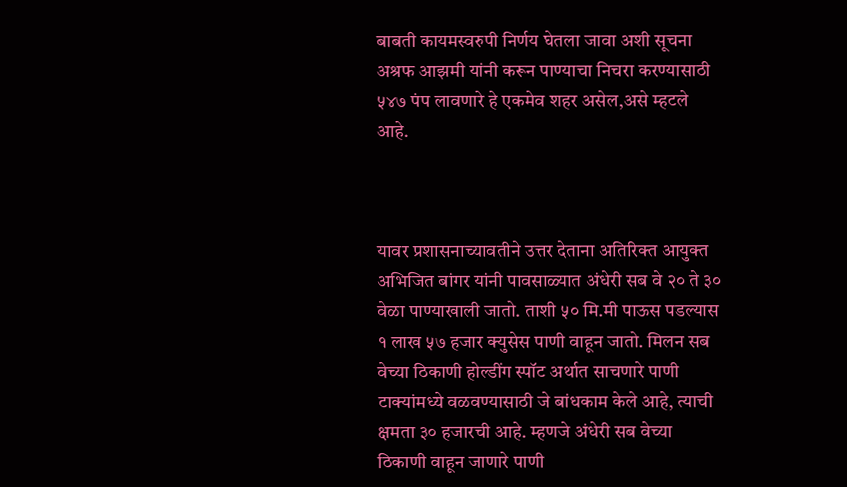बाबती कायमस्वरुपी निर्णय घेतला जावा अशी सूचना अश्रफ आझमी यांनी करून पाण्याचा निचरा करण्यासाठी ५४७ पंप लावणारे हे एकमेव शहर असेल,असे म्हटले आहे.



यावर प्रशासनाच्यावतीने उत्तर देताना अतिरिक्त आयुक्त अभिजित बांगर यांनी पावसाळ्यात अंधेरी सब वे २० ते ३० वेळा पाण्याखाली जातो. ताशी ५० मि.मी पाऊस पडल्यास १ लाख ५७ हजार क्युसेस पाणी वाहून जातो. मिलन सब वेच्या ठिकाणी होल्डींग स्पॉट अर्थात साचणारे पाणी टाक्यांमध्ये वळवण्यासाठी जे बांधकाम केले आहे, त्याची क्षमता ३० हजारची आहे. म्हणजे अंधेरी सब वेच्या ठिकाणी वाहून जाणारे पाणी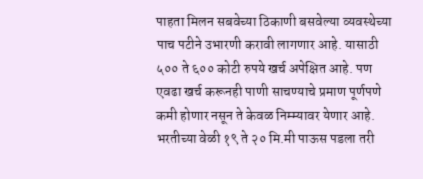पाहता मिलन सबवेच्या ठिकाणी बसवेल्या व्यवस्थेच्या पाच पटीने उभारणी करावी लागणार आहे. यासाठी ५०० ते ६०० कोटी रुपये खर्च अपेक्षित आहे. पण एवढा खर्च करूनही पाणी साचण्याचे प्रमाण पूर्णपणे कमी होणार नसून ते केवळ निम्म्यावर येणार आहे. भरतीच्या वेळी १९ ते २० मि.मी पाऊस पडला तरी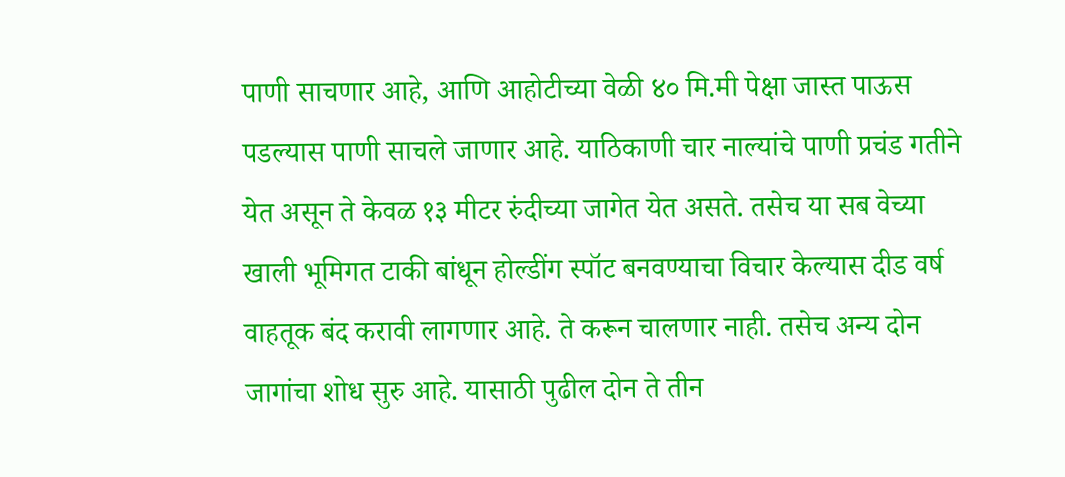पाणी साचणार आहे, आणि आहोटीच्या वेळी ४० मि.मी पेक्षा जास्त पाऊस पडल्यास पाणी साचले जाणार आहे. याठिकाणी चार नाल्यांचे पाणी प्रचंड गतीने येत असून ते केवळ १३ मीटर रुंदीच्या जागेत येत असते. तसेच या सब वेच्या खाली भूमिगत टाकी बांधून होल्डींग स्पॉट बनवण्याचा विचार केल्यास दीड वर्ष वाहतूक बंद करावी लागणार आहे. ते करून चालणार नाही. तसेच अन्य दोन जागांचा शोध सुरु आहे. यासाठी पुढील दोन ते तीन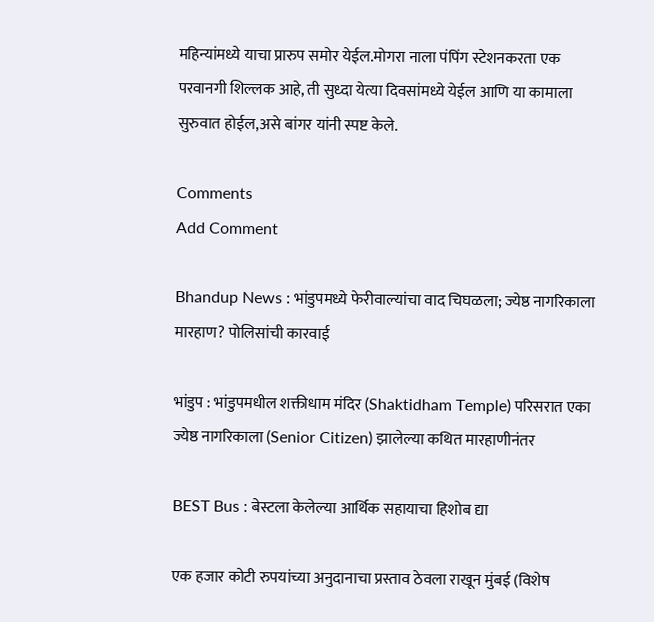महिन्यांमध्ये याचा प्रारुप समोर येईल.मोगरा नाला पंपिंग स्टेशनकरता एक परवानगी शिल्लक आहे, ती सुध्दा येत्या दिवसांमध्ये येईल आणि या कामाला सुरुवात होईल,असे बांगर यांनी स्पष्ट केले.

Comments
Add Comment

Bhandup News : भांडुपमध्ये फेरीवाल्यांचा वाद चिघळला; ज्येष्ठ नागरिकाला मारहाण? पोलिसांची कारवाई

भांडुप : भांडुपमधील शक्तीधाम मंदिर (Shaktidham Temple) परिसरात एका ज्येष्ठ नागरिकाला (Senior Citizen) झालेल्या कथित मारहाणीनंतर

BEST Bus : बेस्टला केलेल्या आर्थिक सहायाचा हिशोब द्या

एक हजार कोटी रुपयांच्या अनुदानाचा प्रस्ताव ठेवला राखून मुंबई (विशेष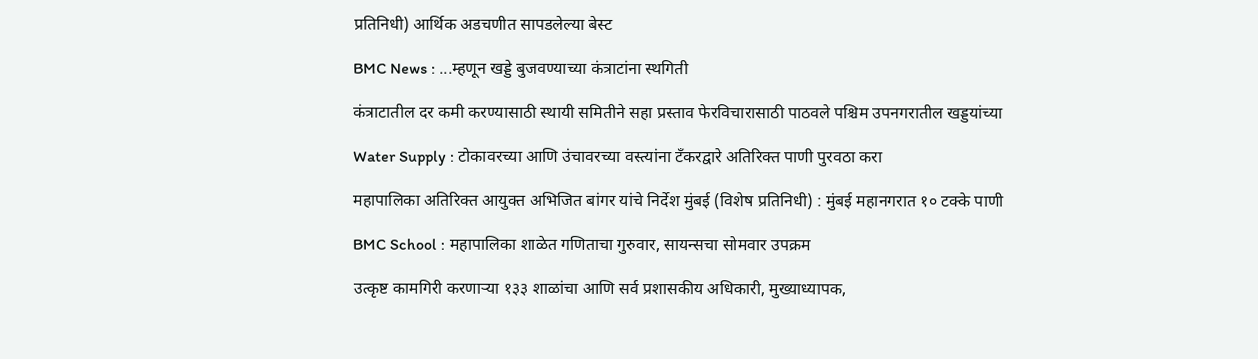प्रतिनिधी) आर्थिक अडचणीत सापडलेल्या बेस्ट

BMC News : ...म्हणून खड्डे बुजवण्याच्या कंत्राटांना स्थगिती

कंत्राटातील दर कमी करण्यासाठी स्थायी समितीने सहा प्रस्ताव फेरविचारासाठी पाठवले पश्चिम उपनगरातील खड्डयांच्या

Water Supply : टोकावरच्या आणि उंचावरच्या वस्त्यांना टँकरद्वारे अतिरिक्त पाणी पुरवठा करा

महापालिका अतिरिक्त आयुक्त अभिजित बांगर यांचे निर्देश मुंबई (विशेष प्रतिनिधी) : मुंबई महानगरात १० टक्के पाणी

BMC School : महापालिका शाळेत गणिताचा गुरुवार, सायन्सचा सोमवार उपक्रम

उत्कृष्ट कामगिरी करणाऱ्या १३३ शाळांचा आणि सर्व प्रशासकीय अधिकारी, मुख्याध्यापक,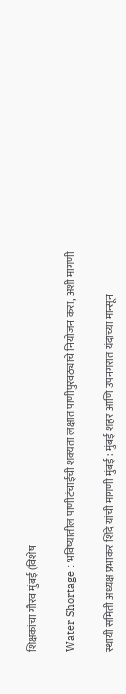शिक्षकांचा गौरव मुंबई (विशेष

Water Shortage : भविष्यातील पाणीटंचाईची शक्यता लक्षात पाणीपुरवठ्याचे नियोजन करा, अशी मागणी

स्थायी समिती अध्यक्ष प्रभाकर शिंदे यांची मागणी मुंबई : मुंबई शहर आणि उपनगरात यंदाच्या मान्सून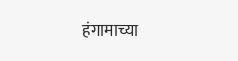हंगामाच्या